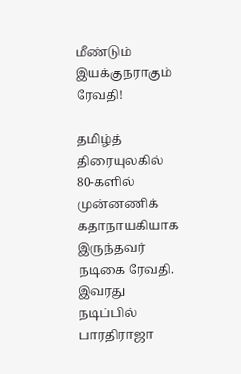மீண்டும் இயக்குநராகும் ரேவதி!

தமிழ்த் திரையுலகில் 80-களில் முன்னணிக் கதாநாயகியாக இருந்தவர் நடிகை ரேவதி. இவரது நடிப்பில் பாரதிராஜா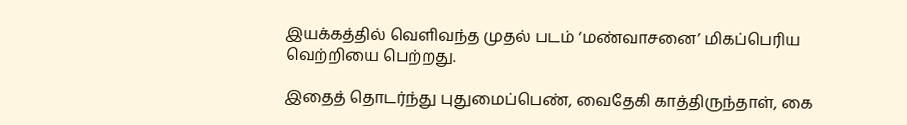இயக்கத்தில் வெளிவந்த முதல் படம் ‘மண்வாசனை’ மிகப்பெரிய வெற்றியை பெற்றது.

இதைத் தொடர்ந்து புதுமைப்பெண், வைதேகி காத்திருந்தாள், கை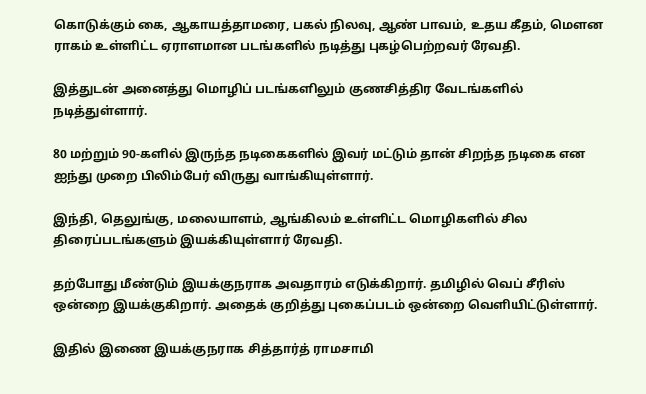கொடுக்கும் கை, ஆகாயத்தாமரை, பகல் நிலவு, ஆண் பாவம், உதய கீதம், மௌன ராகம் உள்ளிட்ட ஏராளமான படங்களில் நடித்து புகழ்பெற்றவர் ரேவதி.

இத்துடன் அனைத்து மொழிப் படங்களிலும் குணசித்திர வேடங்களில் நடித்துள்ளார்.

80 மற்றும் 90-களில் இருந்த நடிகைகளில் இவர் மட்டும் தான் சிறந்த நடிகை என ஐந்து முறை பிலிம்பேர் விருது வாங்கியுள்ளார்.

இந்தி, தெலுங்கு, மலையாளம், ஆங்கிலம் உள்ளிட்ட மொழிகளில் சில திரைப்படங்களும் இயக்கியுள்ளார் ரேவதி.

தற்போது மீண்டும் இயக்குநராக அவதாரம் எடுக்கிறார். தமிழில் வெப் சீரிஸ் ஒன்றை இயக்குகிறார். அதைக் குறித்து புகைப்படம் ஒன்றை வெளியிட்டுள்ளார்.

இதில் இணை இயக்குநராக சித்தார்த் ராமசாமி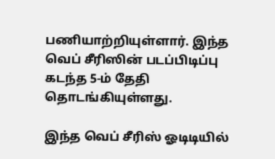பணியாற்றியுள்ளார். இந்த வெப் சீரிஸின் படப்பிடிப்பு கடந்த 5-ம் தேதி தொடங்கியுள்ளது.

இந்த வெப் சீரிஸ் ஓடிடியில்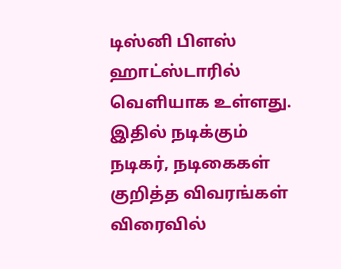டிஸ்னி பிளஸ் ஹாட்ஸ்டாரில் வெளியாக உள்ளது. இதில் நடிக்கும் நடிகர், நடிகைகள் குறித்த விவரங்கள் விரைவில்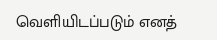வெளியிடப்படும் எனத்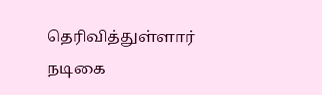தெரிவித்துள்ளார் நடிகை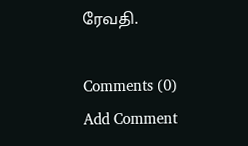ரேவதி.

Comments (0)
Add Comment